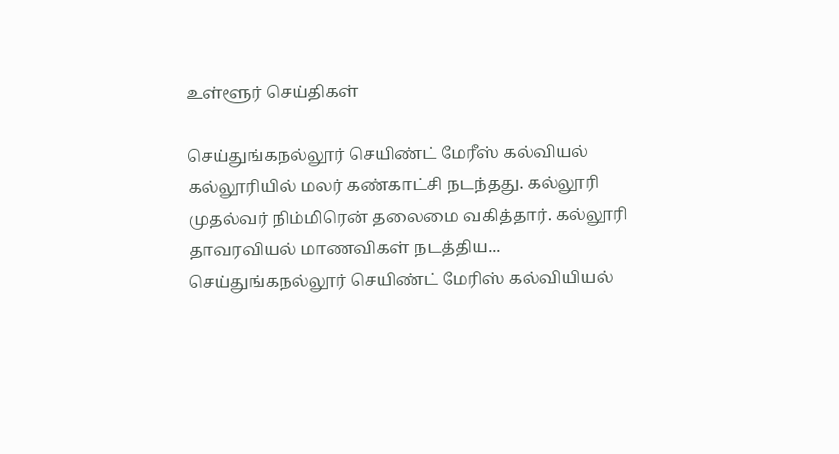உள்ளூர் செய்திகள்

செய்துங்கநல்லூர் செயிண்ட் மேரீஸ் கல்வியல் கல்லூரியில் மலர் கண்காட்சி நடந்தது. கல்லூரி முதல்வர் நிம்மிரென் தலைமை வகித்தார். கல்லூரி தாவரவியல் மாணவிகள் நடத்திய...
செய்துங்கநல்லூர் செயிண்ட் மேரிஸ் கல்வியியல்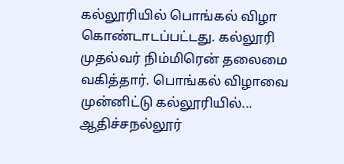கல்லூரியில் பொங்கல் விழா கொண்டாடப்பட்டது. கல்லூரி முதல்வர் நிம்மிரென் தலைமை வகித்தார். பொங்கல் விழாவை முன்னிட்டு கல்லூரியில்...
ஆதிச்சநல்லூர்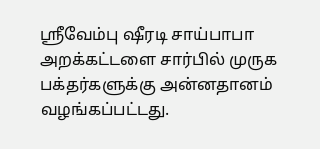ஸ்ரீவேம்பு ஷீரடி சாய்பாபா அறக்கட்டளை சார்பில் முருக பக்தர்களுக்கு அன்னதானம் வழங்கப்பட்டது.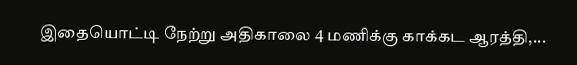இதையொட்டி நேற்று அதிகாலை 4 மணிக்கு காக்கட ஆரத்தி,...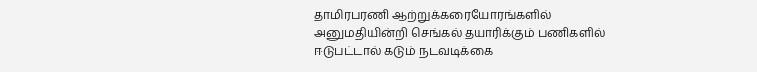தாமிரபரணி ஆற்றுக்கரையோரங்களில் அனுமதியின்றி செங்கல் தயாரிக்கும் பணிகளில் ஈடுபட்டால் கடும் நடவடிக்கை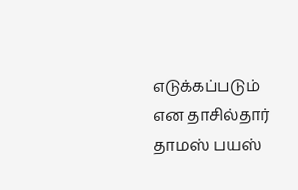எடுக்கப்படும் என தாசில்தார் தாமஸ் பயஸ்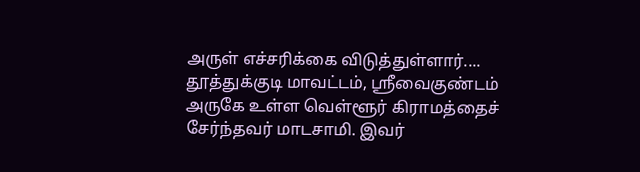அருள் எச்சரிக்கை விடுத்துள்ளார்....
தூத்துக்குடி மாவட்டம், ஸ்ரீவைகுண்டம் அருகே உள்ள வெள்ளூர் கிராமத்தைச் சேர்ந்தவர் மாடசாமி. இவர்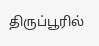திருப்பூரில்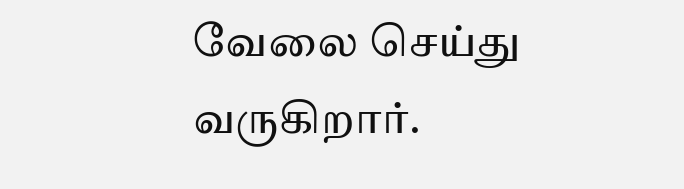வேலை செய்து வருகிறார்.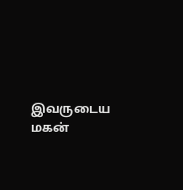இவருடைய மகன்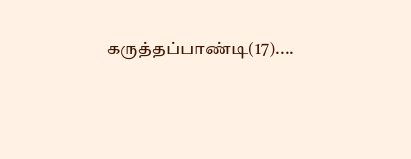கருத்தப்பாண்டி(17)....